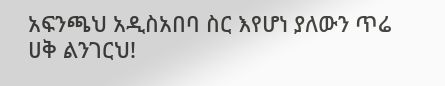አፍንጫህ አዲስአበባ ስር እየሆነ ያለውን ጥሬ ሀቅ ልንገርህ!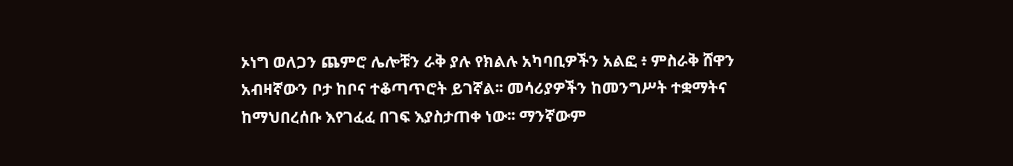ኦነግ ወለጋን ጨምሮ ሌሎቹን ራቅ ያሉ የክልሉ አካባቢዎችን አልፎ ፥ ምስራቅ ሸዋን አብዛኛውን ቦታ ከቦና ተቆጣጥሮት ይገኛል፡፡ መሳሪያዎችን ከመንግሥት ተቋማትና ከማህበረሰቡ እየገፈፈ በገፍ እያስታጠቀ ነው፡፡ ማንኛውም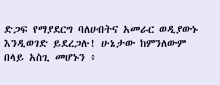ድጋፍ የማያደርግ ባለሀብትና አመራር ወዲያውኑ እንዲወገድ ይደረጋሉ! ሁኔታው ከምንለውም በላይ አስጊ መሆኑን ፥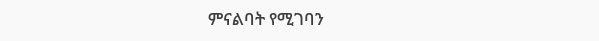ምናልባት የሚገባን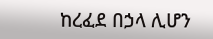ከረፈደ በኃላ ሊሆን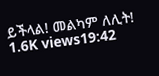ይችላል! መልካም ለሊት! 1.6K views19:42